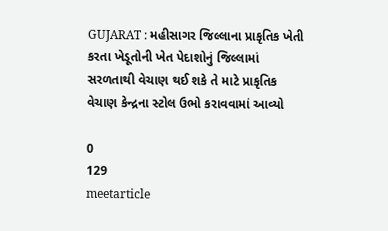GUJARAT : મહીસાગર જિલ્લાના પ્રાકૃતિક ખેતી કરતા ખેડૂતોની ખેત પેદાશોનું જિલ્લામાં સરળતાથી વેચાણ થઈ શકે તે માટે પ્રાકૃતિક વેચાણ કેન્દ્રના સ્ટોલ ઉભો કરાવવામાં આવ્યો

0
129
meetarticle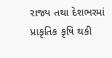રાજ્ય તથા દેશભરમાં પ્રાકૃતિક કૃષિ થકી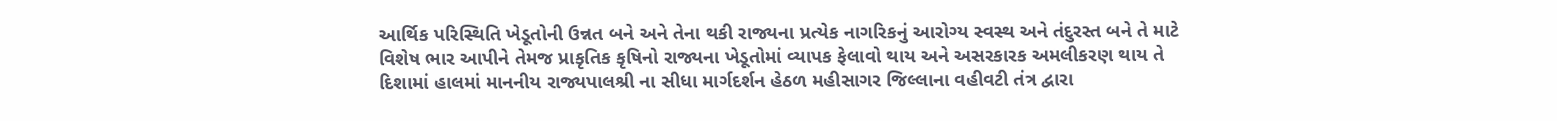આર્થિક પરિસ્થિતિ ખેડૂતોની ઉન્નત બને અને તેના થકી રાજ્યના પ્રત્યેક નાગરિકનું આરોગ્ય સ્વસ્થ અને તંદુરસ્ત બને તે માટે વિશેષ ભાર આપીને તેમજ પ્રાકૃતિક કૃષિનો રાજ્યના ખેડૂતોમાં વ્યાપક ફેલાવો થાય અને અસરકારક અમલીકરણ થાય તે દિશામાં હાલમાં માનનીય રાજ્યપાલશ્રી ના સીધા માર્ગદર્શન હેઠળ મહીસાગર જિલ્લાના વહીવટી તંત્ર દ્વારા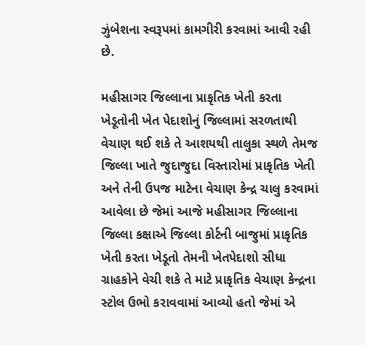ઝુંબેશના સ્વરૂપમાં કામગીરી કરવામાં આવી રહી છે.

મહીસાગર જિલ્લાના પ્રાકૃતિક ખેતી કરતા ખેડૂતોની ખેત પેદાશોનું જિલ્લામાં સરળતાથી વેચાણ થઈ શકે તે આશયથી તાલુકા સ્થળે તેમજ જિલ્લા ખાતે જુદાજુદા વિસ્તારોમાં પ્રાકૃતિક ખેતી અને તેની ઉપજ માટેના વેચાણ કેન્દ્ર ચાલુ કરવામાં આવેલા છે જેમાં આજે મહીસાગર જિલ્લાના જિલ્લા કક્ષાએ જિલ્લા કોર્ટની બાજુમાં પ્રાકૃતિક ખેતી કરતા ખેડૂતો તેમની ખેતપેદાશો સીધા ગ્રાહકોને વેચી શકે તે માટે પ્રાકૃતિક વેચાણ કેન્દ્રના સ્ટોલ ઉભો કરાવવામાં આવ્યો હતો જેમાં એ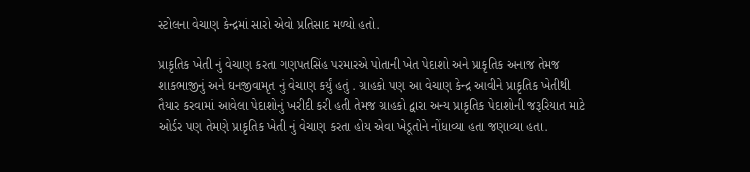સ્ટોલના વેચાણ કેન્દ્રમાં સારો એવો પ્રતિસાદ મળ્યો હતો.

પ્રાકૃતિક ખેતી નું વેચાણ કરતા ગણપતસિંહ પરમારએ પોતાની ખેત પેદાશો અને પ્રાકૃતિક અનાજ તેમજ શાકભાજીનું અને ઘનજીવામૃત નું વેચાણ કર્યું હતું . ગ્રાહકો પણ આ વેચાણ કેન્દ્ર આવીને પ્રાકૃતિક ખેતીથી તૈયાર કરવામાં આવેલા પેદાશોનું ખરીદી કરી હતી તેમજ ગ્રાહકો દ્વારા અન્ય પ્રાકૃતિક પેદાશોની જરૂરિયાત માટે ઓર્ડર પણ તેમણે પ્રાકૃતિક ખેતી નું વેચાણ કરતા હોય એવા ખેડૂતોને નોંધાવ્યા હતા જણાવ્યા હતા.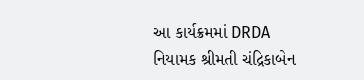આ કાર્યક્રમમાં DRDA નિયામક શ્રીમતી ચંદ્રિકાબેન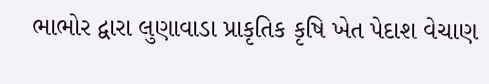ભાભોર દ્વારા લુણાવાડા પ્રાકૃતિક કૃષિ ખેત પેદાશ વેચાણ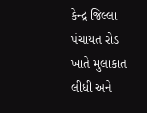કેન્દ્ર જિલ્લા પંચાયત રોડ ખાતે મુલાકાત લીધી અને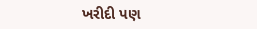ખરીદી પણ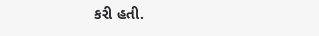કરી હતી.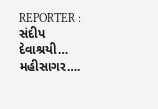REPORTER : સંદીપ દેવાશ્રયી… મહીસાગર….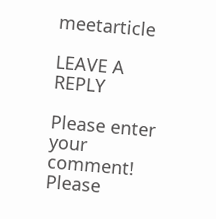meetarticle

LEAVE A REPLY

Please enter your comment!
Please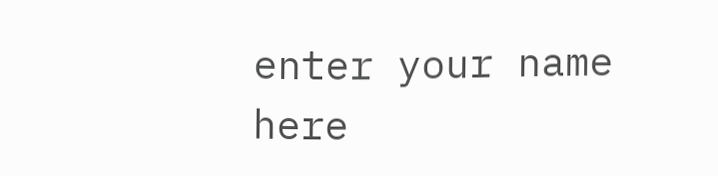enter your name here